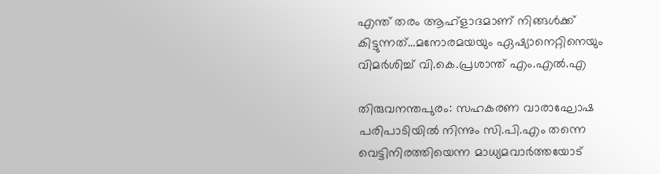എന്ത് തരം ആഹ്ളാദമാണ് നിങ്ങള്‍ക്ക് കിട്ടുന്നത്…മനോരമയയും ഏഷ്യാനെറ്റിനെയും വിമര്‍ശിച്ച് വി.കെ.പ്രശാന്ത് എം.എല്‍.എ

തിരുവനന്തപുരം: സഹകരണ വാരാഘോഷ പരിപാടിയില്‍ നിന്നും സി.പി.എം തന്നെ വെട്ടിനിരത്തിയെന്ന മാധ്യമവാര്‍ത്തയോട്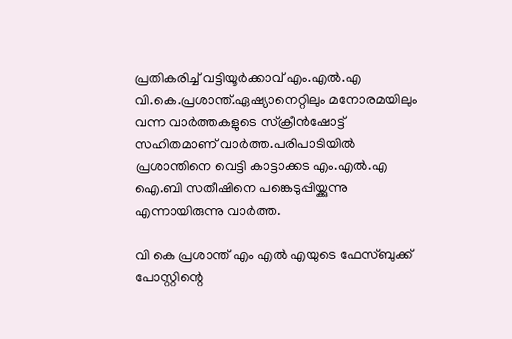പ്രതികരിച്ച് വട്ടിയൂര്‍ക്കാവ് എം.എല്‍.എ വി.കെ.പ്രശാന്ത്.ഏഷ്യാനെറ്റിലും മനോരമയിലും വന്ന വാര്‍ത്തകളുടെ സ്‌ക്രീന്‍ഷോട്ട് സഹിതമാണ് വാര്‍ത്ത.പരിപാടിയില്‍ പ്രശാന്തിനെ വെട്ടി കാട്ടാക്കട എം.എല്‍.എ ഐ.ബി സതീഷിനെ പങ്കെടുപ്പിയ്ക്കുന്നു എന്നായിരുന്നു വാര്‍ത്ത.

വി കെ പ്രശാന്ത് എം എല്‍ എയുടെ ഫേസ്ബുക്ക് പോസ്റ്റിന്റെ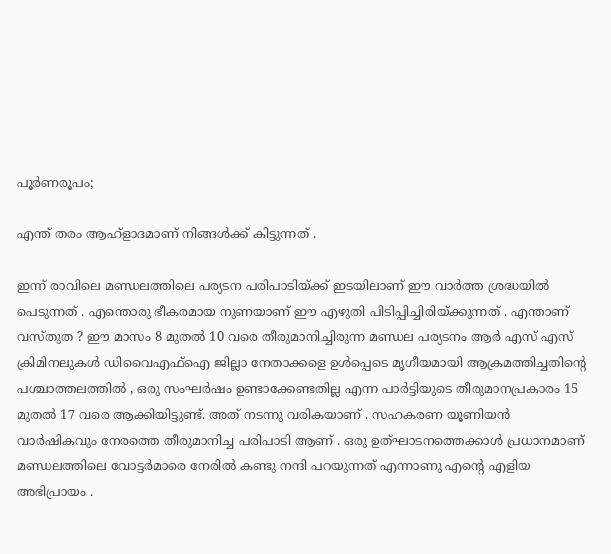പൂര്‍ണരൂപം;

എന്ത് തരം ആഹ്ളാദമാണ് നിങ്ങള്‍ക്ക് കിട്ടുന്നത് .

ഇന്ന് രാവിലെ മണ്ഡലത്തിലെ പര്യടന പരിപാടിയ്ക്ക് ഇടയിലാണ് ഈ വാര്‍ത്ത ശ്രദ്ധയില്‍ പെടുന്നത് . എന്തൊരു ഭീകരമായ നുണയാണ് ഈ എഴുതി പിടിപ്പിച്ചിരിയ്ക്കുന്നത് . എന്താണ് വസ്തുത ? ഈ മാസം 8 മുതല്‍ 10 വരെ തീരുമാനിച്ചിരുന്ന മണ്ഡല പര്യടനം ആര്‍ എസ് എസ് ക്രിമിനലുകള്‍ ഡിവൈഎഫ്ഐ ജില്ലാ നേതാക്കളെ ഉള്‍പ്പെടെ മൃഗീയമായി ആക്രമത്തിച്ചതിന്റെ പശ്ചാത്തലത്തില്‍ , ഒരു സംഘര്‍ഷം ഉണ്ടാക്കേണ്ടതില്ല എന്ന പാര്‍ട്ടിയുടെ തീരുമാനപ്രകാരം 15 മുതല്‍ 17 വരെ ആക്കിയിട്ടുണ്ട്. അത് നടന്നു വരികയാണ് . സഹകരണ യൂണിയന്‍ വാര്‍ഷികവും നേരത്തെ തീരുമാനിച്ച പരിപാടി ആണ് . ഒരു ഉത്ഘാടനത്തെക്കാള്‍ പ്രധാനമാണ് മണ്ഡലത്തിലെ വോട്ടര്‍മാരെ നേരില്‍ കണ്ടു നന്ദി പറയുന്നത് എന്നാണു എന്റെ എളിയ അഭിപ്രായം .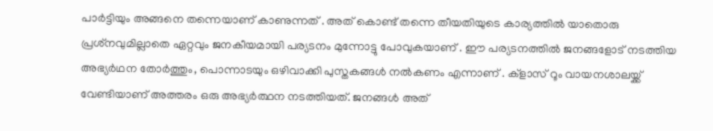പാര്‍ട്ടിയും അങ്ങനെ തന്നെയാണ് കാണുന്നത് . അത് കൊണ്ട് തന്നെ തീയതിയുടെ കാര്യത്തില്‍ യാതൊരു പ്രശ്‌നവുമില്ലാതെ ഏറ്റവും ജനകീയമായി പര്യടനം മുന്നോട്ടു പോവുകയാണ് . ഈ പര്യടനത്തില്‍ ജനങ്ങളോട് നടത്തിയ അഭ്യര്‍ഥന തോര്‍ത്തും, പൊന്നാടയും ഒഴിവാക്കി പുസ്തകങ്ങള്‍ നല്‍കണം എന്നാണ് . ക്‌ളാസ് റൂം വായനശാലയ്ക്ക് വേണ്ടിയാണ് അത്തരം ഒരു അഭ്യര്‍ത്ഥന നടത്തിയത്. ജനങ്ങള്‍ അത്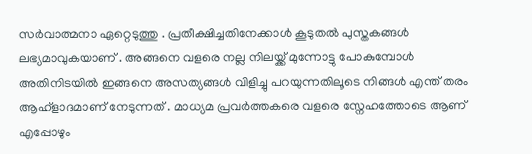സര്‍വാത്മനാ ഏറ്റെടുത്തു . പ്രതീക്ഷിച്ചതിനേക്കാള്‍ കൂടുതല്‍ പുസ്തകങ്ങള്‍ ലഭ്യമാവുകയാണ് . അങ്ങനെ വളരെ നല്ല നിലയ്ക്ക് മുന്നോട്ടു പോകുമ്പോള്‍ അതിനിടയില്‍ ഇങ്ങനെ അസത്യങ്ങള്‍ വിളിച്ചു പറയുന്നതിലൂടെ നിങ്ങള്‍ എന്ത് തരം ആഹ്ളാദമാണ് നേടുന്നത് . മാധ്യമ പ്രവര്‍ത്തകരെ വളരെ സ്നേഹത്തോടെ ആണ് എപ്പോഴും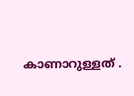കാണാറുള്ളത് .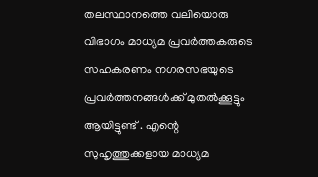തലസ്ഥാനത്തെ വലിയൊരു വിഭാഗം മാധ്യമ പ്രവര്‍ത്തകരുടെ സഹകരണം നഗരസഭയുടെ പ്രവര്‍ത്തനങ്ങള്‍ക്ക് മുതല്‍ക്കൂട്ടും ആയിട്ടുണ്ട് . എന്റെ സുഹൃത്തുക്കളായ മാധ്യമ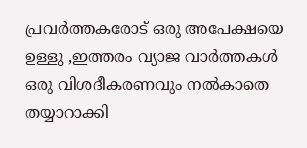പ്രവര്‍ത്തകരോട് ഒരു അപേക്ഷയെ ഉള്ളു ,ഇത്തരം വ്യാജ വാര്‍ത്തകള്‍ ഒരു വിശദീകരണവും നല്‍കാതെ തയ്യാറാക്കി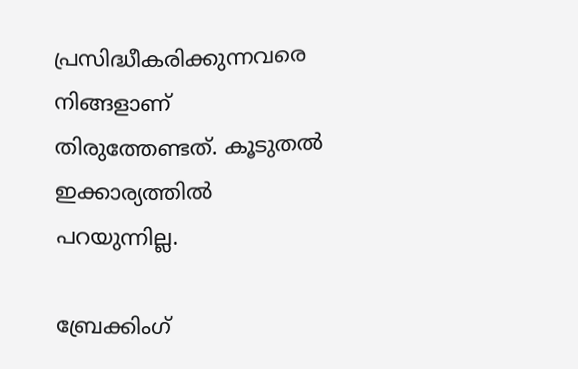പ്രസിദ്ധീകരിക്കുന്നവരെ നിങ്ങളാണ് തിരുത്തേണ്ടത്. കൂടുതല്‍ ഇക്കാര്യത്തില്‍ പറയുന്നില്ല.

ബ്രേക്കിംഗ്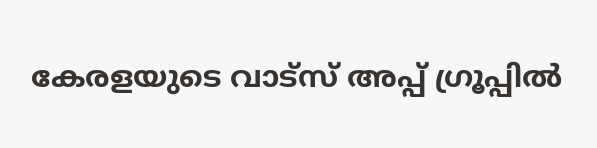കേരളയുടെ വാട്സ് അപ്പ് ഗ്രൂപ്പിൽ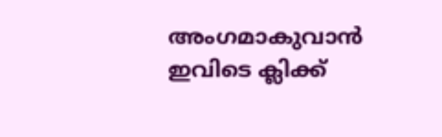അംഗമാകുവാൻ ഇവിടെ ക്ലിക്ക്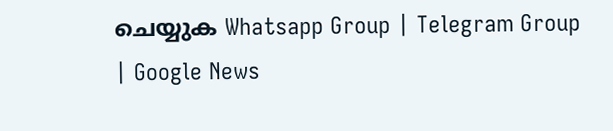ചെയ്യുക Whatsapp Group | Telegram Group | Google News